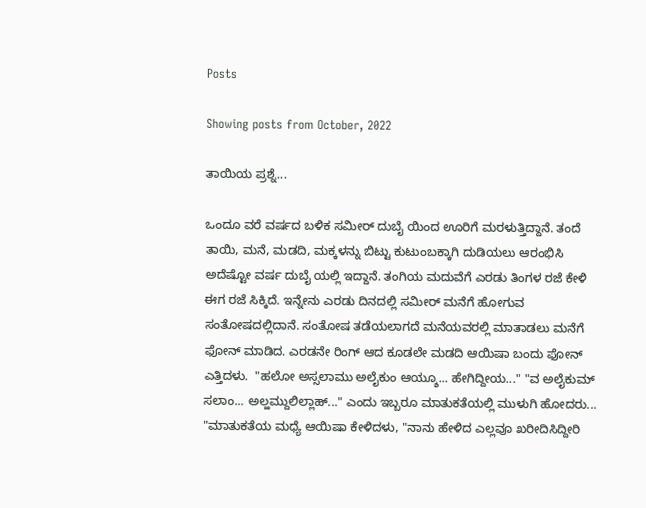Posts

Showing posts from October, 2022

ತಾಯಿಯ ಪ್ರಶ್ನೆ...

ಒಂದೂ ವರೆ ವರ್ಷದ ಬಳಿಕ ಸಮೀರ್ ದುಬೈ ಯಿಂದ ಊರಿಗೆ ಮರಳುತ್ತಿದ್ದಾನೆ. ತಂದೆ ತಾಯಿ, ಮನೆ, ಮಡದಿ, ಮಕ್ಕಳನ್ನು ಬಿಟ್ಟು ಕುಟುಂಬಕ್ಕಾಗಿ ದುಡಿಯಲು ಆರಂಭಿಸಿ ಅದೆಷ್ಟೋ ವರ್ಷ ದುಬೈ ಯಲ್ಲಿ ಇದ್ದಾನೆ. ತಂಗಿಯ ಮದುವೆಗೆ ಎರಡು ತಿಂಗಳ ರಜೆ ಕೇಳಿ ಈಗ ರಜೆ ಸಿಕ್ಕಿದೆ. ಇನ್ನೇನು ಎರಡು ದಿನದಲ್ಲಿ ಸಮೀರ್ ಮನೆಗೆ ಹೋಗುವ ಸಂತೋಷದಲ್ಲಿದಾನೆ. ಸಂತೋಷ ತಡೆಯಲಾಗದೆ ಮನೆಯವರಲ್ಲಿ ಮಾತಾಡಲು ಮನೆಗೆ ಫೋನ್ ಮಾಡಿದ. ಎರಡನೇ ರಿಂಗ್ ಆದ ಕೂಡಲೇ ಮಡದಿ ಆಯಿಷಾ ಬಂದು ಫೋನ್ ಎತ್ತಿದಳು.  "ಹಲೋ ಅಸ್ಸಲಾಮು ಅಲೈಕುಂ ಆಯ್ಶೂ... ಹೇಗಿದ್ದೀಯ..." "ವ ಅಲೈಕುಮ್ ಸಲಾಂ... ಅಲ್ಹಮ್ದುಲಿಲ್ಲಾಹ್..." ಎಂದು ಇಬ್ಬರೂ ಮಾತುಕತೆಯಲ್ಲಿ ಮುಳುಗಿ ಹೋದರು... "ಮಾತುಕತೆಯ ಮಧ್ಯೆ ಆಯಿಷಾ ಕೇಳಿದಳು, "ನಾನು ಹೇಳಿದ ಎಲ್ಲವೂ ಖರೀದಿಸಿದ್ದೀರಿ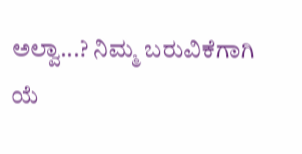ಅಲ್ವಾ...? ನಿಮ್ಮ ಬರುವಿಕೆಗಾಗಿ ಯೆ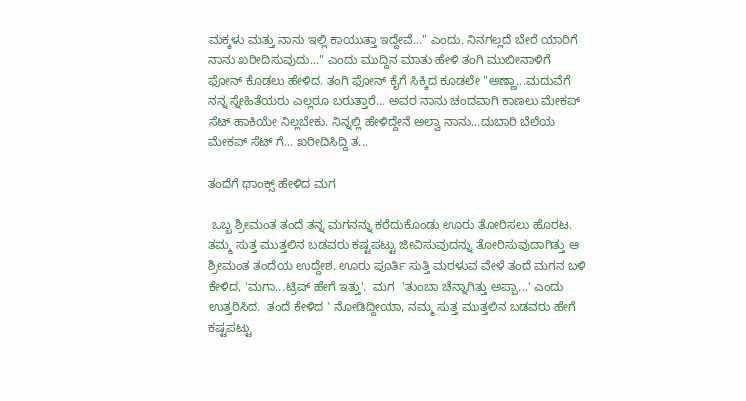ಮಕ್ಕಳು ಮತ್ತು ನಾನು ಇಲ್ಲಿ ಕಾಯುತ್ತಾ ಇದ್ದೇವೆ..." ಎಂದು. ನಿನಗಲ್ಲದೆ ಬೇರೆ ಯಾರಿಗೆ ನಾನು ಖರೀದಿಸುವುದು..." ಎಂದು ಮುದ್ದಿನ ಮಾತು ಹೇಳಿ ತಂಗಿ ಮುಬೀನಾಳಿಗೆ ಫೋನ್ ಕೊಡಲು ಹೇಳಿದ. ತಂಗಿ ಫೋನ್ ಕೈಗೆ ಸಿಕ್ಕಿದ ಕೂಡಲೇ "ಅಣ್ಣಾ...ಮದುವೆಗೆ ನನ್ನ ಸ್ನೇಹಿತೆಯರು ಎಲ್ಲರೂ ಬರುತ್ತಾರೆ... ಅವರ ನಾನು ಚಂದವಾಗಿ ಕಾಣಲು ಮೇಕಪ್ ಸೆಟ್ ಹಾಕಿಯೇ ನಿಲ್ಲಬೇಕು. ನಿನ್ನಲ್ಲಿ ಹೇಳಿದ್ದೇನೆ ಅಲ್ವಾ ನಾನು...ದುಬಾರಿ ಬೆಲೆಯ ಮೇಕಪ್ ಸೆಟ್ ಗೆ... ಖರೀದಿಸಿದ್ದಿ ತ...

ತಂದೆಗೆ ಥಾಂಕ್ಸ್ ಹೇಳಿದ ಮಗ

 ಒಬ್ಬ ಶ್ರೀಮಂತ ತಂದೆ ತನ್ನ ಮಗನನ್ನು ಕರೆದುಕೊಂಡು ಊರು ತೋರಿಸಲು ಹೊರಟ. ತಮ್ಮ ಸುತ್ತ ಮುತ್ತಲಿನ ಬಡವರು ಕಷ್ಟಪಟ್ಟು ಜೀವಿಸುವುದನ್ನು ತೋರಿಸುವುದಾಗಿತ್ತು ಆ ಶ್ರೀಮಂತ ತಂದೆಯ ಉದ್ದೇಶ. ಊರು ಪೂರ್ತಿ ಸುತ್ತಿ ಮರಳುವ ವೇಳೆ ತಂದೆ ಮಗನ ಬಳಿ ಕೇಳಿದ, 'ಮಗಾ...ಟ್ರಿಪ್ ಹೇಗೆ ಇತ್ತು'.  ಮಗ  'ತುಂಬಾ ಚೆನ್ನಾಗಿತ್ತು ಅಪ್ಪಾ...' ಎಂದು ಉತ್ತರಿಸಿದ.  ತಂದೆ ಕೇಳಿದ ' ನೋಡಿದ್ದೀಯಾ, ನಮ್ಮ ಸುತ್ತ ಮುತ್ತಲಿನ ಬಡವರು ಹೇಗೆ ಕಷ್ಟಪಟ್ಟು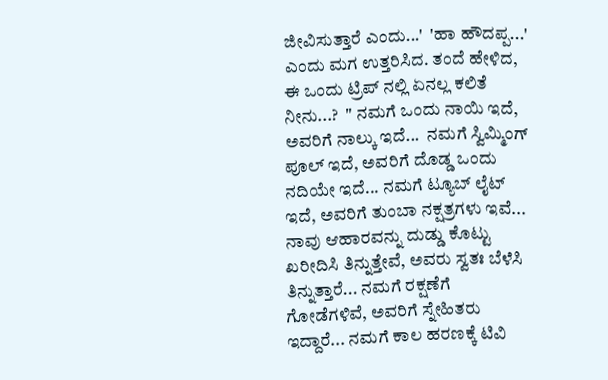ಜೀವಿಸುತ್ತಾರೆ ಎಂದು...'  'ಹಾ ಹೌದಪ್ಪ...' ಎಂದು ಮಗ ಉತ್ತರಿಸಿದ. ತಂದೆ ಹೇಳಿದ, ಈ ಒಂದು ಟ್ರಿಪ್ ನಲ್ಲಿ ಏನಲ್ಲ ಕಲಿತೆ ನೀನು...?  " ನಮಗೆ ಒಂದು ನಾಯಿ ಇದೆ, ಅವರಿಗೆ ನಾಲ್ಕು ಇದೆ...  ನಮಗೆ ಸ್ವಿಮ್ಮಿಂಗ್ ಪೂಲ್ ಇದೆ, ಅವರಿಗೆ ದೊಡ್ಡ ಒಂದು ನದಿಯೇ ಇದೆ... ನಮಗೆ ಟ್ಯೂಬ್ ಲೈಟ್ ಇದೆ, ಅವರಿಗೆ ತುಂಬಾ ನಕ್ಷತ್ರಗಳು ಇವೆ... ನಾವು ಆಹಾರವನ್ನು ದುಡ್ಡು ಕೊಟ್ಟು ಖರೀದಿಸಿ ತಿನ್ನುತ್ತೇವೆ, ಅವರು ಸ್ವತಃ ಬೆಳೆಸಿ ತಿನ್ನುತ್ತಾರೆ... ನಮಗೆ ರಕ್ಷಣೆಗೆ ಗೋಡೆಗಳಿವೆ, ಅವರಿಗೆ ಸ್ನೇಹಿತರು ಇದ್ದಾರೆ... ನಮಗೆ ಕಾಲ ಹರಣಕ್ಕೆ ಟಿವಿ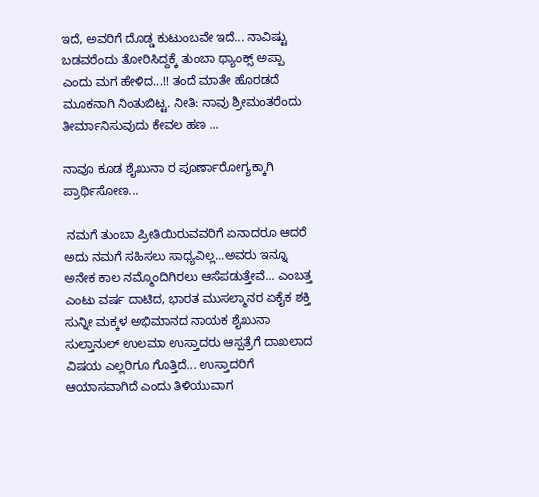ಇದೆ, ಅವರಿಗೆ ದೊಡ್ಡ ಕುಟುಂಬವೇ ಇದೆ... ನಾವಿಷ್ಟು ಬಡವರೆಂದು ತೋರಿಸಿದ್ದಕ್ಕೆ ತುಂಬಾ ಥ್ಯಾಂಕ್ಸ್ ಅಪ್ಪಾ ಎಂದು ಮಗ ಹೇಳಿದ...!! ತಂದೆ ಮಾತೇ ಹೊರಡದೆ ಮೂಕನಾಗಿ ನಿಂತುಬಿಟ್ಟ. ನೀತಿ: ನಾವು ಶ್ರೀಮಂತರೆಂದು ತೀರ್ಮಾನಿಸುವುದು ಕೇವಲ ಹಣ ...

ನಾವೂ ಕೂಡ ಶೈಖುನಾ ರ ಪೂರ್ಣಾರೋಗ್ಯಕ್ಕಾಗಿ ಪ್ರಾರ್ಥಿಸೋಣ...

 ನಮಗೆ ತುಂಬಾ ಪ್ರೀತಿಯಿರುವವರಿಗೆ ಏನಾದರೂ ಆದರೆ ಅದು ನಮಗೆ ಸಹಿಸಲು ಸಾಧ್ಯವಿಲ್ಲ...ಅವರು ಇನ್ನೂ ಅನೇಕ ಕಾಲ ನಮ್ಮೊಂದಿಗಿರಲು ಆಸೆಪಡುತ್ತೇವೆ... ಎಂಬತ್ತ ಎಂಟು ವರ್ಷ ದಾಟಿದ, ಭಾರತ ಮುಸಲ್ಮಾನರ ಏಕೈಕ ಶಕ್ತಿ ಸುನ್ನೀ ಮಕ್ಕಳ ಅಭಿಮಾನದ ನಾಯಕ ಶೈಖುನಾ ಸುಲ್ತಾನುಲ್ ಉಲಮಾ ಉಸ್ತಾದರು ಆಸ್ಪತ್ರೆಗೆ ದಾಖಲಾದ ವಿಷಯ ಎಲ್ಲರಿಗೂ ಗೊತ್ತಿದೆ... ಉಸ್ತಾದರಿಗೆ ಆಯಾಸವಾಗಿದೆ ಎಂದು ತಿಳಿಯುವಾಗ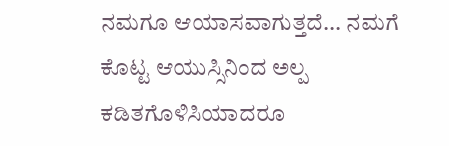ನಮಗೂ ಆಯಾಸವಾಗುತ್ತದೆ... ನಮಗೆ ಕೊಟ್ಟ ಆಯುಸ್ಸಿನಿಂದ ಅಲ್ಪ ಕಡಿತಗೊಳಿಸಿಯಾದರೂ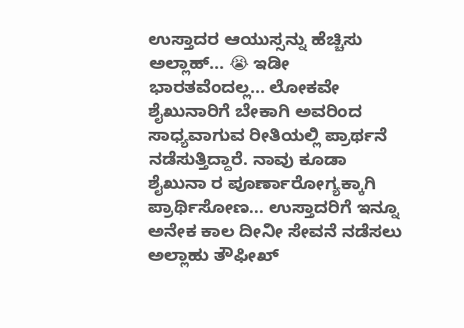ಉಸ್ತಾದರ ಆಯುಸ್ಸನ್ನು ಹೆಚ್ಚಿಸು ಅಲ್ಲಾಹ್... 😭 ಇಡೀ ಭಾರತವೆಂದಲ್ಲ... ಲೋಕವೇ ಶೈಖುನಾರಿಗೆ ಬೇಕಾಗಿ ಅವರಿಂದ ಸಾಧ್ಯವಾಗುವ ರೀತಿಯಲ್ಲಿ ಪ್ರಾರ್ಥನೆ ನಡೆಸುತ್ತಿದ್ದಾರೆ. ನಾವು ಕೂಡಾ ಶೈಖುನಾ ರ ಪೂರ್ಣಾರೋಗ್ಯಕ್ಕಾಗಿ ಪ್ರಾರ್ಥಿಸೋಣ... ಉಸ್ತಾದರಿಗೆ ಇನ್ನೂ ಅನೇಕ ಕಾಲ ದೀನೀ ಸೇವನೆ ನಡೆಸಲು ಅಲ್ಲಾಹು ತೌಫೀಖ್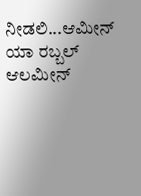ನೀಡಲಿ...ಆಮೀನ್ ಯಾ ರಬ್ಬಲ್ ಆಲಮೀನ್